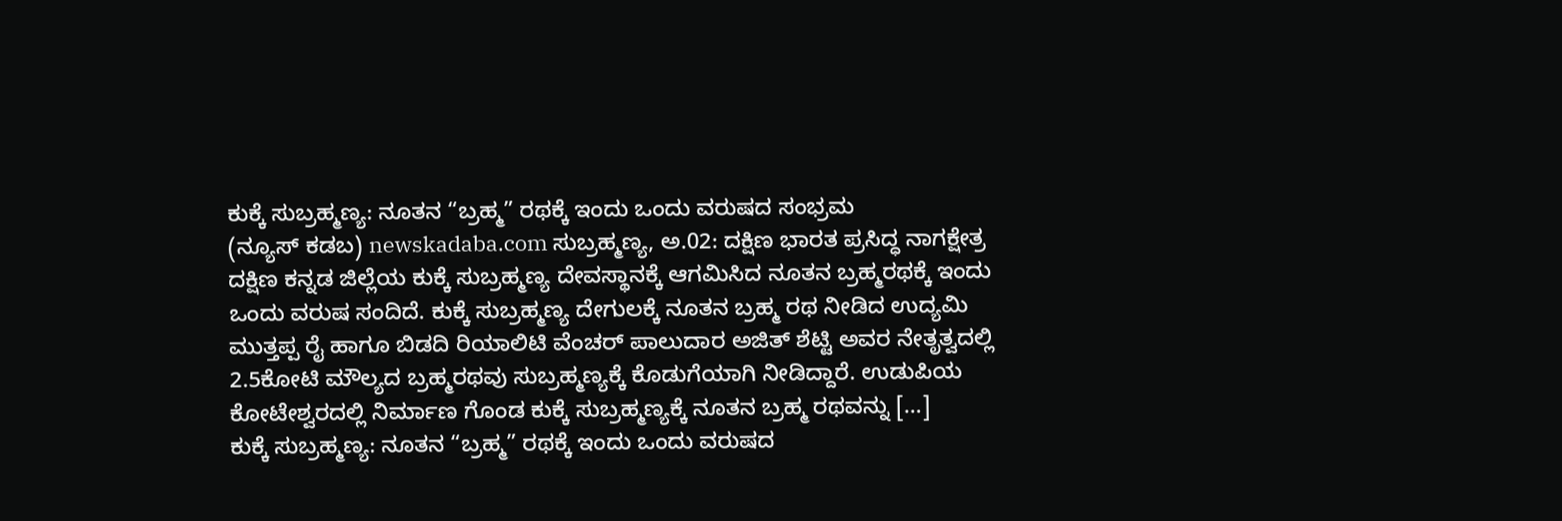ಕುಕ್ಕೆ ಸುಬ್ರಹ್ಮಣ್ಯ: ನೂತನ “ಬ್ರಹ್ಮ” ರಥಕ್ಕೆ ಇಂದು ಒಂದು ವರುಷದ ಸಂಭ್ರಮ
(ನ್ಯೂಸ್ ಕಡಬ) newskadaba.com ಸುಬ್ರಹ್ಮಣ್ಯ, ಅ.02: ದಕ್ಷಿಣ ಭಾರತ ಪ್ರಸಿದ್ಧ ನಾಗಕ್ಷೇತ್ರ ದಕ್ಷಿಣ ಕನ್ನಡ ಜಿಲ್ಲೆಯ ಕುಕ್ಕೆ ಸುಬ್ರಹ್ಮಣ್ಯ ದೇವಸ್ಥಾನಕ್ಕೆ ಆಗಮಿಸಿದ ನೂತನ ಬ್ರಹ್ಮರಥಕ್ಕೆ ಇಂದು ಒಂದು ವರುಷ ಸಂದಿದೆ. ಕುಕ್ಕೆ ಸುಬ್ರಹ್ಮಣ್ಯ ದೇಗುಲಕ್ಕೆ ನೂತನ ಬ್ರಹ್ಮ ರಥ ನೀಡಿದ ಉದ್ಯಮಿ ಮುತ್ತಪ್ಪ ರೈ ಹಾಗೂ ಬಿಡದಿ ರಿಯಾಲಿಟಿ ವೆಂಚರ್ ಪಾಲುದಾರ ಅಜಿತ್ ಶೆಟ್ಟಿ ಅವರ ನೇತೃತ್ವದಲ್ಲಿ 2.5ಕೋಟಿ ಮೌಲ್ಯದ ಬ್ರಹ್ಮರಥವು ಸುಬ್ರಹ್ಮಣ್ಯಕ್ಕೆ ಕೊಡುಗೆಯಾಗಿ ನೀಡಿದ್ದಾರೆ. ಉಡುಪಿಯ ಕೋಟೇಶ್ವರದಲ್ಲಿ ನಿರ್ಮಾಣ ಗೊಂಡ ಕುಕ್ಕೆ ಸುಬ್ರಹ್ಮಣ್ಯಕ್ಕೆ ನೂತನ ಬ್ರಹ್ಮ ರಥವನ್ನು […]
ಕುಕ್ಕೆ ಸುಬ್ರಹ್ಮಣ್ಯ: ನೂತನ “ಬ್ರಹ್ಮ” ರಥಕ್ಕೆ ಇಂದು ಒಂದು ವರುಷದ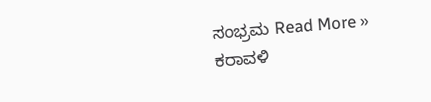ಸಂಭ್ರಮ Read More »
ಕರಾವಳಿ